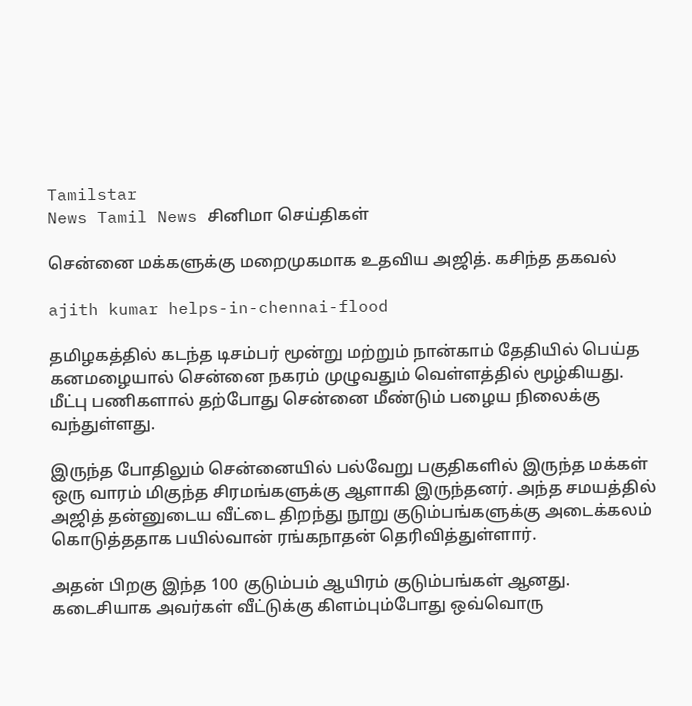Tamilstar
News Tamil News சினிமா செய்திகள்

சென்னை மக்களுக்கு மறைமுகமாக உதவிய அஜித். கசிந்த தகவல்

ajith kumar helps-in-chennai-flood

தமிழகத்தில் கடந்த டிசம்பர் மூன்று மற்றும் நான்காம் தேதியில் பெய்த கனமழையால் சென்னை நகரம் முழுவதும் வெள்ளத்தில் மூழ்கியது. மீட்பு பணிகளால் தற்போது சென்னை மீண்டும் பழைய நிலைக்கு வந்துள்ளது.

இருந்த போதிலும் சென்னையில் பல்வேறு பகுதிகளில் இருந்த மக்கள் ஒரு வாரம் மிகுந்த சிரமங்களுக்கு ஆளாகி இருந்தனர்‌‌. அந்த சமயத்தில் அஜித் தன்னுடைய வீட்டை திறந்து நூறு குடும்பங்களுக்கு அடைக்கலம் கொடுத்ததாக பயில்வான் ரங்கநாதன் தெரிவித்துள்ளார்.

அதன் பிறகு இந்த 100 குடும்பம் ஆயிரம் குடும்பங்கள் ஆனது. கடைசியாக அவர்கள் வீட்டுக்கு கிளம்பும்போது ஒவ்வொரு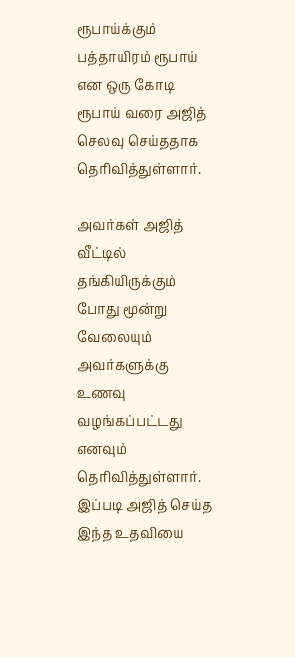ரூபாய்க்கும் பத்தாயிரம் ரூபாய் என ஒரு கோடி ரூபாய் வரை அஜித் செலவு செய்ததாக தெரிவித்துள்ளார்.

அவர்கள் அஜித் வீட்டில் தங்கியிருக்கும் போது மூன்று வேலையும் அவர்களுக்கு உணவு வழங்கப்பட்டது எனவும் தெரிவித்துள்ளார். இப்படி அஜித் செய்த இந்த உதவியை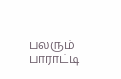பலரும் பாராட்டி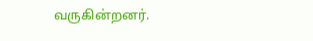வருகின்றனர்.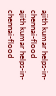ajith kumar helps-in-chennai-flood
ajith kumar helps-in-chennai-flood